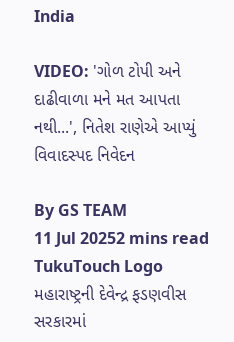India

VIDEO: 'ગોળ ટોપી અને દાઢીવાળા મને મત આપતા નથી...', નિતેશ રાણેએ આપ્યું વિવાદસ્પદ નિવેદન

By GS TEAM
11 Jul 20252 mins read
TukuTouch Logo
મહારાષ્ટ્રની દેવેન્દ્ર ફડણવીસ સરકારમાં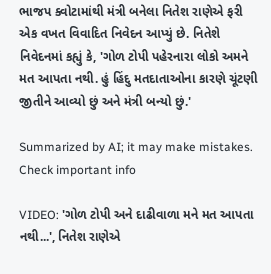ભાજપ ક્વોટામાંથી મંત્રી બનેલા નિતેશ રાણેએ ફરી એક વખત વિવાદિત નિવેદન આપ્યું છે. નિતેશે નિવેદનમાં કહ્યું કે, 'ગોળ ટોપી પહેરનારા લોકો અમને મત આપતા નથી. હું હિંદુ મતદાતાઓના કારણે ચૂંટણી જીતીને આવ્યો છું અને મંત્રી બન્યો છું.'

Summarized by AI; it may make mistakes. Check important info

VIDEO: 'ગોળ ટોપી અને દાઢીવાળા મને મત આપતા નથી...', નિતેશ રાણેએ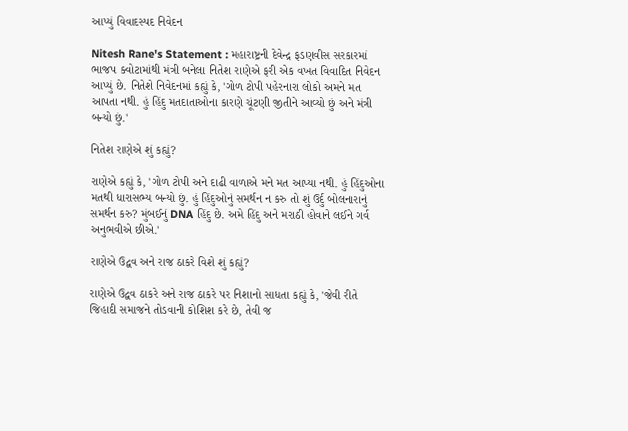આપ્યું વિવાદસ્પદ નિવેદન

Nitesh Rane's Statement : મહારાષ્ટ્રની દેવેન્દ્ર ફડણવીસ સરકારમાં ભાજપ ક્વોટામાંથી મંત્રી બનેલા નિતેશ રાણેએ ફરી એક વખત વિવાદિત નિવેદન આપ્યું છે. નિતેશે નિવેદનમાં કહ્યું કે, 'ગોળ ટોપી પહેરનારા લોકો અમને મત આપતા નથી. હું હિંદુ મતદાતાઓના કારણે ચૂંટણી જીતીને આવ્યો છું અને મંત્રી બન્યો છું.'

નિતેશ રાણેએ શું કહ્યું?

રાણેએ કહ્યું કે, 'ગોળ ટોપી અને દાઢી વાળાએ મને મત આપ્યા નથી. હું હિંદુઓના મતથી ધારાસભ્ય બન્યો છું. હું હિંદુઓનું સમર્થન ન કરુ તો શું ઉર્દુ બોલનારાનું સમર્થન કરુ? મુંબઈનું DNA હિંદુ છે. અમે હિંદુ અને મરાઠી હોવાને લઈને ગર્વ અનુભવીએ છીએ.'

રાણેએ ઉદ્વવ અને રાજ ઠાકરે વિશે શું કહ્યું?

રાણેએ ઉદ્વવ ઠાકરે અને રાજ ઠાકરે પર નિશાનો સાધતા કહ્યું કે, 'જેવી રીતે જિહાદી સમાજને તોડવાની કોશિશ કરે છે, તેવી જ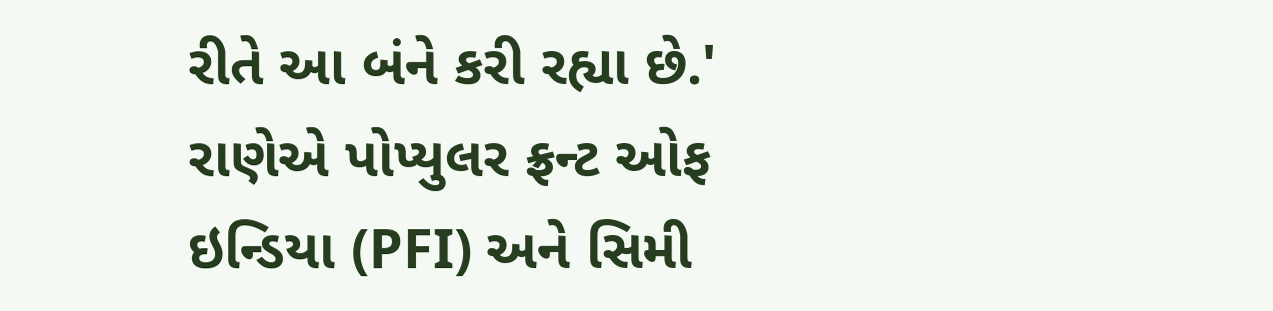રીતે આ બંને કરી રહ્યા છે.' રાણેએ પોપ્યુલર ફ્રન્ટ ઓફ ઇન્ડિયા (PFI) અને સિમી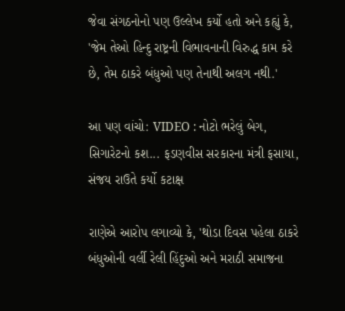જેવા સંગઠનોનો પણ ઉલ્લેખ કર્યો હતો અને કહ્યું કે, 'જેમ તેઓ હિન્દુ રાષ્ટ્રની વિભાવનાની વિરુદ્ધ કામ કરે છે, તેમ ઠાકરે બંધુઓ પણ તેનાથી અલગ નથી.'

આ પણ વાંચો: VIDEO : નોટો ભરેલું બેગ, સિગારેટનો કશ... ફડણવીસ સરકારના મંત્રી ફસાયા, સંજય રાઉતે કર્યો કટાક્ષ

રાણેએ આરોપ લગાવ્યો કે, 'થોડા દિવસ પહેલા ઠાકરે બંધુઓની વર્લી રેલી હિંદુઓ અને મરાઠી સમાજના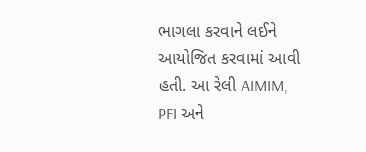ભાગલા કરવાને લઈને આયોજિત કરવામાં આવી હતી. આ રેલી AIMIM, PFI અને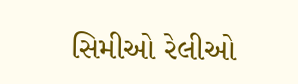સિમીઓ રેલીઓ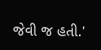જેવી જ હતી.'